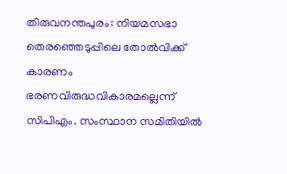തിരുവനന്തപുരം: നിയമസഭാ തെരഞ്ഞെടുപ്പിലെ തോൽവിക്ക് കാരണം ഭരണവിരുദ്ധവികാരമല്ലെന്ന് സിപിഎം. സംസ്ഥാന സമിതിയിൽ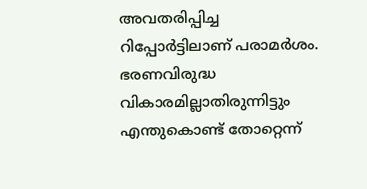അവതരിപ്പിച്ച റിപ്പോർട്ടിലാണ് പരാമർശം. ഭരണവിരുദ്ധ വികാരമില്ലാതിരുന്നിട്ടും എന്തുകൊണ്ട് തോറ്റെന്ന്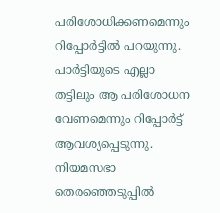പരിശോധിക്കണമെന്നും റിപ്പോർട്ടിൽ പറയുന്നു.
പാർട്ടിയുടെ എല്ലാ തട്ടിലും ആ പരിശോധന വേണമെന്നും റിപ്പോർട്ട് ആവശ്യപ്പെടുന്നു. നിയമസഭാ തെരഞ്ഞെടുപ്പിൽ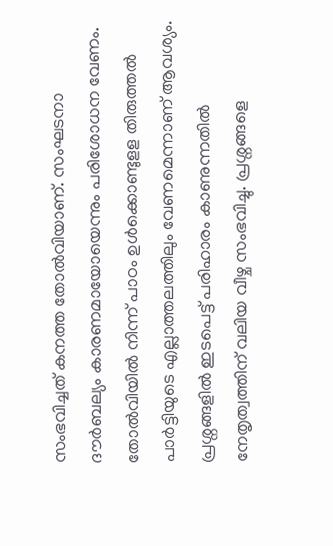സംഭവിച്ചത് കനത്ത തോൽവിയാണ്. സംഘടനാ ദൗർബല്യം കാരണമായോയെന്നും പരിശോധന വേണം. തോൽവിയിൽ നിന്ന് പാഠം ഉൾക്കൊണ്ടുളള തിരുത്തൽ പാർട്ടിയുടെ എല്ലാത്തലത്തിലും വേണമെന്നാണ് ആവശ്യം.
പ്രശ്നങ്ങളിൽ ഇടപെട്ട് പരിഹാരം കാണുന്നതിൽ നേതൃത്വത്തിന് വലിയ വീഴ്ച സംഭവിച്ചു. പ്രശ്നങ്ങളെ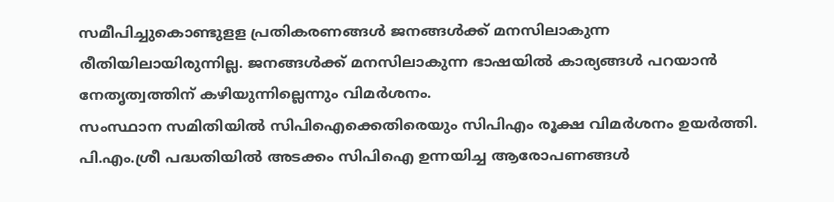സമീപിച്ചുകൊണ്ടുളള പ്രതികരണങ്ങൾ ജനങ്ങൾക്ക് മനസിലാകുന്ന രീതിയിലായിരുന്നില്ല. ജനങ്ങൾക്ക് മനസിലാകുന്ന ഭാഷയിൽ കാര്യങ്ങൾ പറയാൻ നേതൃത്വത്തിന് കഴിയുന്നില്ലെന്നും വിമർശനം.
സംസ്ഥാന സമിതിയിൽ സിപിഐക്കെതിരെയും സിപിഎം രൂക്ഷ വിമർശനം ഉയർത്തി. പി.എം.ശ്രീ പദ്ധതിയിൽ അടക്കം സിപിഐ ഉന്നയിച്ച ആരോപണങ്ങൾ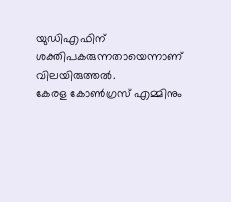യുഡിഎഫിന് ശക്തിപകരുന്നതായെന്നാണ് വിലയിരുത്തൽ.
കേരള കോൺഗ്രസ് എമ്മിനും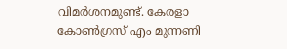വിമർശനമുണ്ട്. കേരളാ കോൺഗ്രസ് എം മുന്നണി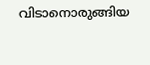വിടാനൊരുങ്ങിയ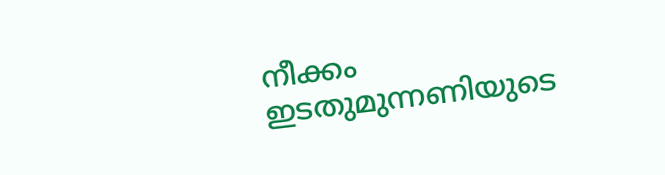നീക്കം ഇടതുമുന്നണിയുടെ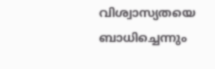വിശ്വാസ്യതയെ ബാധിച്ചെന്നും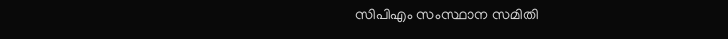സിപിഎം സംസ്ഥാന സമിതി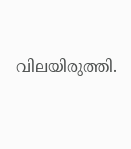വിലയിരുത്തി.